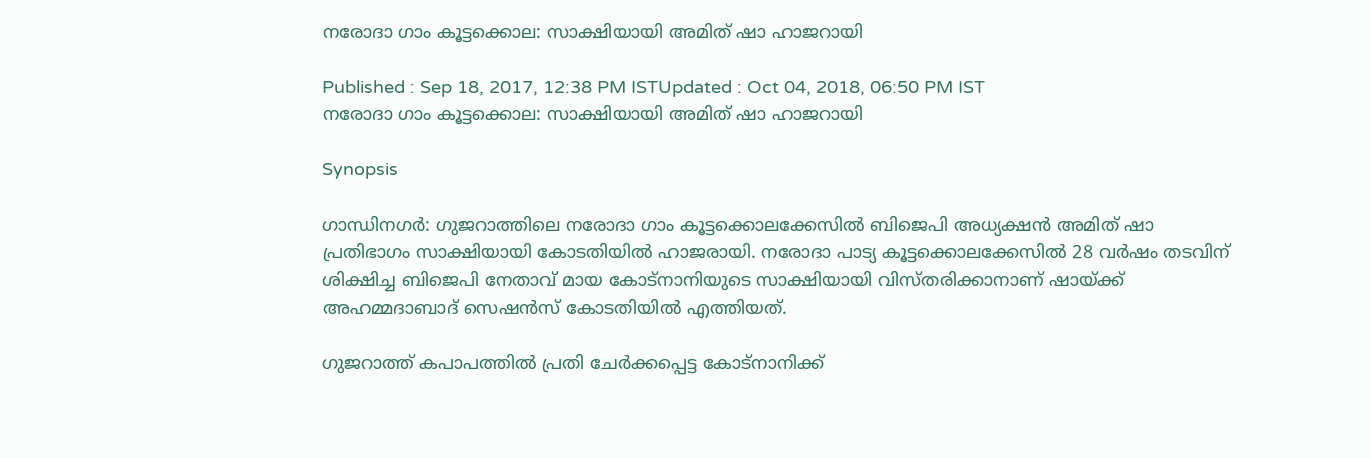നരോദാ ഗാം കൂട്ടക്കൊല: സാക്ഷിയായി അമിത് ഷാ ഹാജറായി

Published : Sep 18, 2017, 12:38 PM ISTUpdated : Oct 04, 2018, 06:50 PM IST
നരോദാ ഗാം കൂട്ടക്കൊല: സാക്ഷിയായി അമിത് ഷാ ഹാജറായി

Synopsis

ഗാന്ധിനഗര്‍: ഗുജറാത്തിലെ നരോദാ ഗാം കൂട്ടക്കൊലക്കേസില്‍ ബിജെപി അധ്യക്ഷന്‍ അമിത് ഷാ പ്രതിഭാഗം സാക്ഷിയായി കോടതിയില്‍ ഹാജരായി. നരോദാ പാട്യ കൂട്ടക്കൊലക്കേസില്‍ 28 വര്‍ഷം തടവിന് ശിക്ഷിച്ച ബിജെപി നേതാവ് മായ കോട്‌നാനിയുടെ സാക്ഷിയായി വിസ്തരിക്കാനാണ് ഷായ്ക്ക് അഹമ്മദാബാദ് സെഷന്‍സ് കോടതിയില്‍ എത്തിയത്.

ഗുജറാത്ത് കപാപത്തില്‍ പ്രതി ചേര്‍ക്കപ്പെട്ട കോട്‌നാനിക്ക്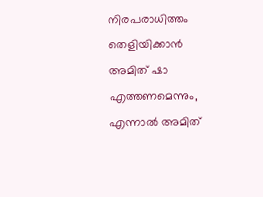നിരപരാധിത്തം തെളിയിക്കാന്‍ അമിത് ഷാ എത്തണമെന്നും, എന്നാല്‍ അമിത്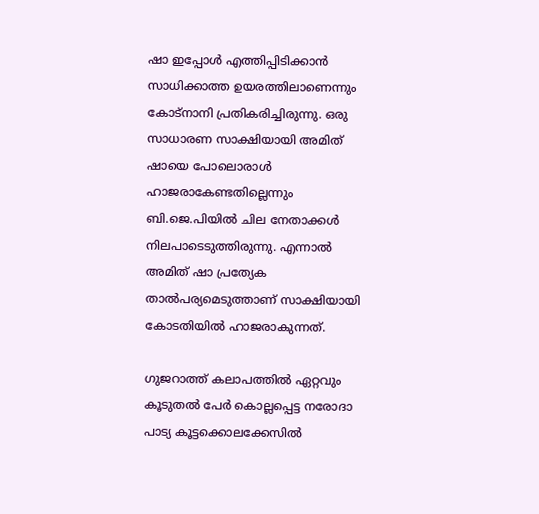ഷാ ഇപ്പോള്‍ എത്തിപ്പിടിക്കാന്‍ സാധിക്കാത്ത ഉയരത്തിലാണെന്നും കോട്‌നാനി പ്രതികരിച്ചിരുന്നു. ഒരു സാധാരണ സാക്ഷിയായി അമിത് ഷായെ പോലൊരാള്‍ ഹാജരാകേണ്ടതില്ലെന്നും ബി.ജെ.പിയില്‍ ചില നേതാക്കള്‍ നിലപാടെടുത്തിരുന്നു. എന്നാല്‍ അമിത് ഷാ പ്രത്യേക താല്‍പര്യമെടുത്താണ് സാക്ഷിയായി കോടതിയില്‍ ഹാജരാകുന്നത്.

ഗുജറാത്ത് കലാപത്തില്‍ ഏറ്റവും കൂടുതല്‍ പേര്‍ കൊല്ലപ്പെട്ട നരോദാ പാട്യ കൂട്ടക്കൊലക്കേസില്‍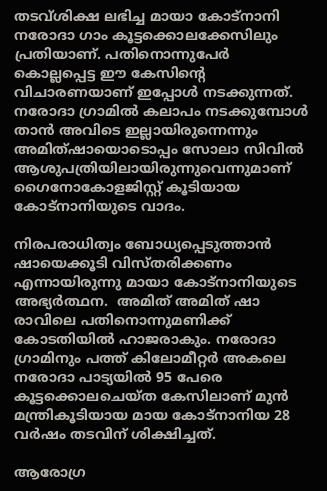തടവ്ശിക്ഷ ലഭിച്ച മായാ കോട്‌നാനി നരോദാ ഗാം കൂട്ടക്കൊലക്കേസിലും പ്രതിയാണ്. പതിനൊന്നുപേര്‍ കൊല്ലപ്പെട്ട ഈ കേസിന്റെ വിചാരണയാണ് ഇപ്പോള്‍ നടക്കുന്നത്. നരോദാ ഗ്രാമില്‍ കലാപം നടക്കുമ്പോള്‍ താന്‍ അവിടെ ഇല്ലായിരുന്നെന്നും അമിത്ഷായൊടൊപ്പം സോലാ സിവില്‍ ആശുപത്രിയിലായിരുന്നുവെന്നുമാണ് ഗൈനോകോളജിസ്റ്റ് കൂടിയായ കോട്‌നാനിയുടെ വാദം.

നിരപരാധിത്വം ബോധ്യപ്പെടുത്താന്‍ ഷായെക്കൂടി വിസ്തരിക്കണം എന്നായിരുന്നു മായാ കോട്‌നാനിയുടെ അഭ്യര്‍ത്ഥന.  അമിത് അമിത് ഷാ രാവിലെ പതിനൊന്നുമണിക്ക് കോടതിയില്‍ ഹാജരാകും. നരോദാ ഗ്രാമിനും പത്ത് കിലോമീറ്റര്‍ അകലെ നരോദാ പാട്യയില്‍ 95 പേരെ കൂട്ടക്കൊലചെയ്ത കേസിലാണ് മുന്‍ മന്ത്രികൂടിയായ മായ കോട്‌നാനിയ 28 വര്‍ഷം തടവിന് ശിക്ഷിച്ചത്.

ആരോഗ്ര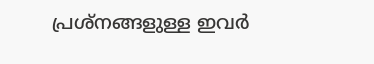പ്രശ്‌നങ്ങളുള്ള ഇവര്‍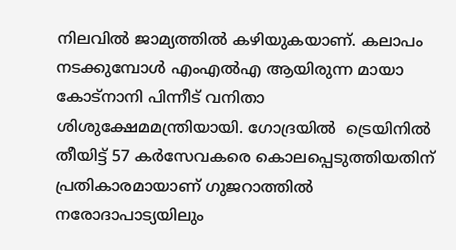നിലവില്‍ ജാമ്യത്തില്‍ കഴിയുകയാണ്. കലാപം നടക്കുമ്പോള്‍ എംഎല്‍എ ആയിരുന്ന മായാ കോട്‌നാനി പിന്നീട് വനിതാ ശിശുക്ഷേമമന്ത്രിയായി. ഗോദ്രയില്‍  ട്രെയിനില്‍ തീയിട്ട് 57 കര്‍സേവകരെ കൊലപ്പെടുത്തിയതിന് പ്രതികാരമായാണ് ഗുജറാത്തില്‍ നരോദാപാട്യയിലും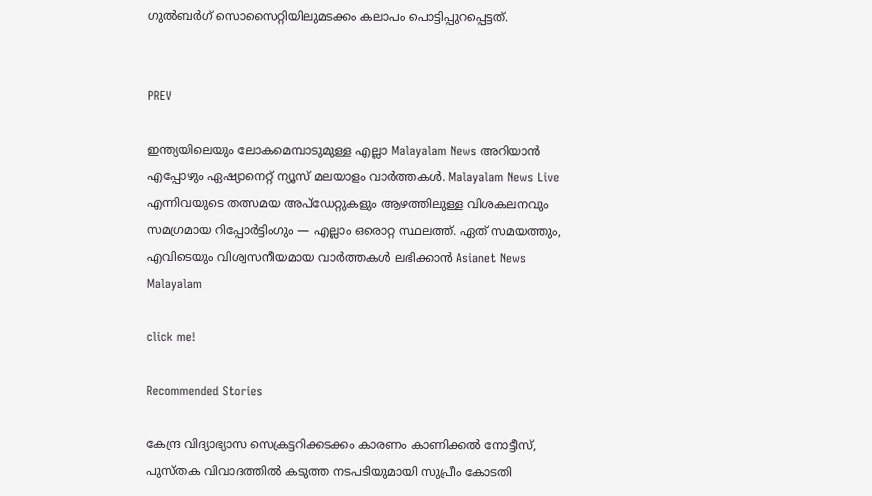ഗുല്‍ബര്‍ഗ് സൊസൈറ്റിയിലുമടക്കം കലാപം പൊട്ടിപ്പുറപ്പെട്ടത്.


PREV

ഇന്ത്യയിലെയും ലോകമെമ്പാടുമുള്ള എല്ലാ Malayalam News അറിയാൻ എപ്പോഴും ഏഷ്യാനെറ്റ് ന്യൂസ് മലയാളം വാർത്തകൾ. Malayalam News Live എന്നിവയുടെ തത്സമയ അപ്‌ഡേറ്റുകളും ആഴത്തിലുള്ള വിശകലനവും സമഗ്രമായ റിപ്പോർട്ടിംഗും — എല്ലാം ഒരൊറ്റ സ്ഥലത്ത്. ഏത് സമയത്തും, എവിടെയും വിശ്വസനീയമായ വാർത്തകൾ ലഭിക്കാൻ Asianet News Malayalam

click me!

Recommended Stories

കേന്ദ്ര വിദ്യാഭ്യാസ സെക്രട്ടറിക്കടക്കം കാരണം കാണിക്കൽ നോട്ടീസ്, പുസ്തക വിവാദത്തിൽ കടുത്ത നടപടിയുമായി സുപ്രീം കോടതി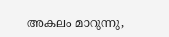അകലം മാറുന്നു,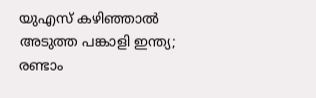യുഎസ് കഴിഞ്ഞാൽ അടുത്ത പങ്കാളി ഇന്ത്യ; രണ്ടാം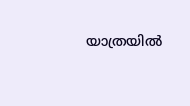യാത്രയിൽ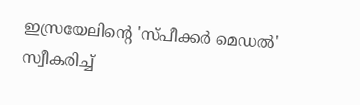ഇസ്രയേലിന്‍റെ 'സ്പീക്കർ മെഡൽ' സ്വീകരിച്ച്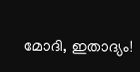മോദി, ഇതാദ്യം!